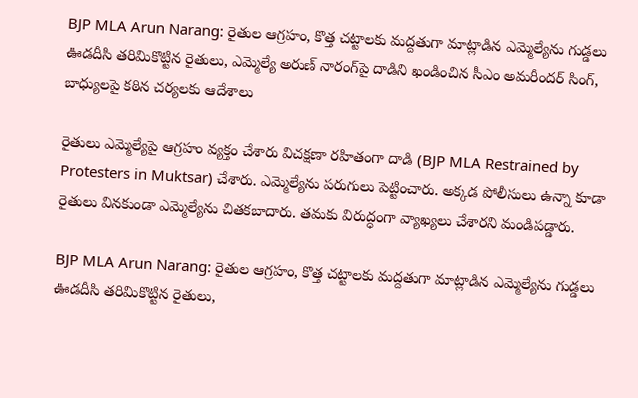BJP MLA Arun Narang: రైతుల ఆగ్రహం, కొత్త చట్టాలకు మద్దతుగా మాట్లాడిన ఎమ్మెల్యేను గుడ్డలు ఊడదీసి తరిమికొట్టిన రైతులు, ఎమ్మెల్యే అరుణ్‌ నారంగ్‌‌పై దాడిని ఖండించిన సీఎం అమరీందర్ సింగ్, బాధ్యులపై కఠిన చర్యలకు ఆదేశాలు

రైతులు ఎమ్మెల్యేపై ఆగ్రహం వ్యక్తం చేశారు విచక్షణా రహితంగా దాడి (BJP MLA Restrained by Protesters in Muktsar) చేశారు. ఎమ్మెల్యేను పరుగులు పెట్టించారు. అక్కడ పోలీసులు ఉన్నా కూడా రైతులు వినకుండా ఎమ్మెల్యేను చితకబాదారు. తమకు విరుద్ధంగా వ్యాఖ్యలు చేశారని మండిపడ్డారు.

BJP MLA Arun Narang: రైతుల ఆగ్రహం, కొత్త చట్టాలకు మద్దతుగా మాట్లాడిన ఎమ్మెల్యేను గుడ్డలు ఊడదీసి తరిమికొట్టిన రైతులు,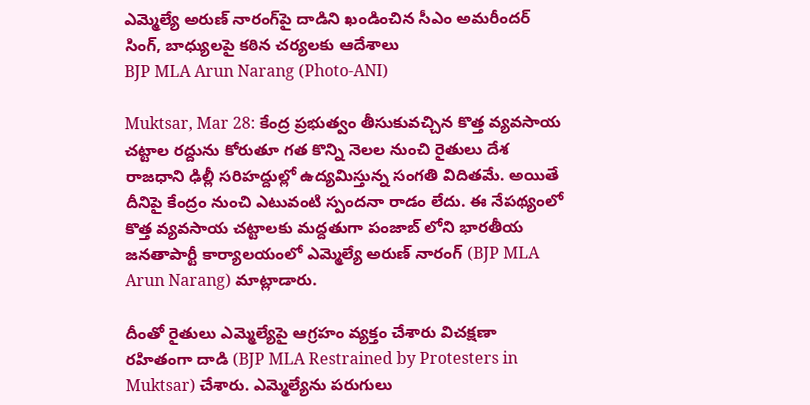ఎమ్మెల్యే అరుణ్‌ నారంగ్‌‌పై దాడిని ఖండించిన సీఎం అమరీందర్ సింగ్, బాధ్యులపై కఠిన చర్యలకు ఆదేశాలు
BJP MLA Arun Narang (Photo-ANI)

Muktsar, Mar 28: కేంద్ర ప్రభుత్వం తీసుకువచ్చిన కొత్త వ్యవసాయ చట్టాల రద్దును కోరుతూ గత కొన్ని నెలల నుంచి రైతులు దేశ రాజధాని ఢిల్లీ సరిహద్దుల్లో ఉద్యమిస్తున్న సంగతి విదితమే. అయితే దీనిపై కేంద్రం నుంచి ఎటువంటి స్పందనా రాడం లేదు. ఈ నేపథ్యంలో కొత్త వ్యవసాయ చట్టాలకు మద్దతుగా పంజాబ్ లోని భారతీయ జనతాపార్టీ కార్యాలయంలో ఎమ్మెల్యే అరుణ్‌ నారంగ్‌ (BJP MLA Arun Narang) మాట్లాడారు.

దీంతో రైతులు ఎమ్మెల్యేపై ఆగ్రహం వ్యక్తం చేశారు విచక్షణా రహితంగా దాడి (BJP MLA Restrained by Protesters in Muktsar) చేశారు. ఎమ్మెల్యేను పరుగులు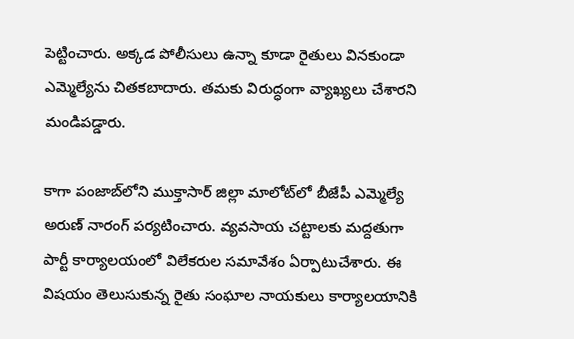పెట్టించారు. అక్కడ పోలీసులు ఉన్నా కూడా రైతులు వినకుండా ఎమ్మెల్యేను చితకబాదారు. తమకు విరుద్ధంగా వ్యాఖ్యలు చేశారని మండిపడ్డారు.

కాగా పంజాబ్‌లోని ముక్తాసార్‌ జిల్లా మాలోట్‌లో బీజేపీ ఎమ్మెల్యే అరుణ్‌ నారంగ్‌ పర్యటించారు. వ్యవసాయ చట్టాలకు మద్దతుగా పార్టీ కార్యాలయంలో విలేకరుల సమావేశం ఏర్పాటుచేశారు. ఈ విషయం తెలుసుకున్న రైతు సంఘాల నాయకులు కార్యాలయానికి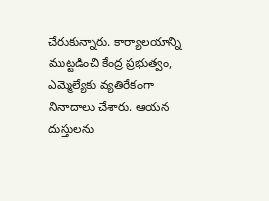చేరుకున్నారు. కార్యాలయాన్ని ముట్టడించి కేంద్ర ప్రభుత్వం, ఎమ్మెల్యేకు వ్యతిరేకంగా నినాదాలు చేశారు. ఆయన దుస్తులను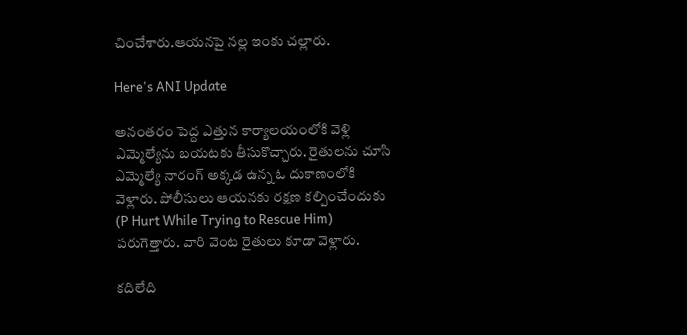చించేశారు.ఆయనపై నల్ల ఇంకు చల్లారు.

Here's ANI Update

అనంతరం పెద్ద ఎత్తున కార్యాలయంలోకి వెళ్లి ఎమ్మెల్యేను బయటకు తీసుకొచ్చారు. రైతులను చూసి ఎమ్మెల్యే నారంగ్‌ అక్కడ ఉన్న ఓ దుకాణంలోకి వెళ్లారు. పోలీసులు ఆయనకు రక్షణ కల్పించేందుకు (P Hurt While Trying to Rescue Him) పరుగెత్తారు. వారి వెంట రైతులు కూడా వెళ్లారు.

కదిలేది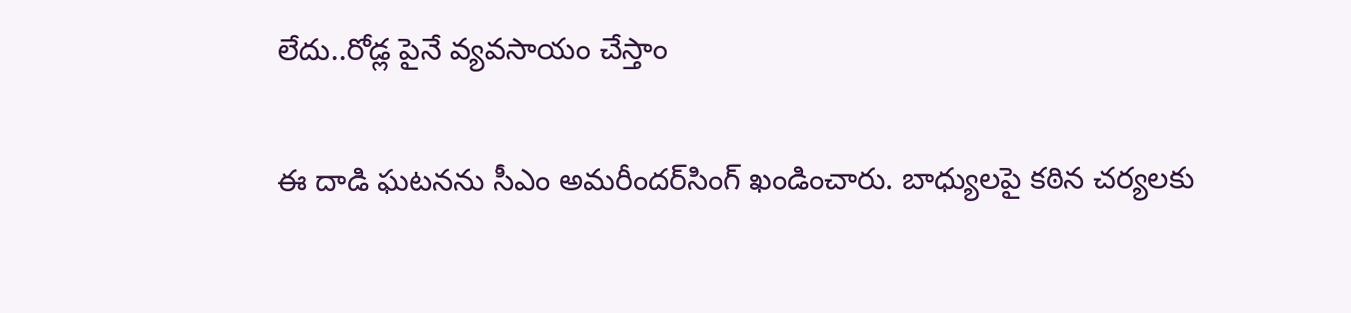లేదు..రోడ్ల పైనే వ్యవసాయం చేస్తాం

ఈ దాడి ఘటనను సీఎం అమరీందర్‌సింగ్‌ ఖండించారు. బాధ్యులపై కఠిన చర్యలకు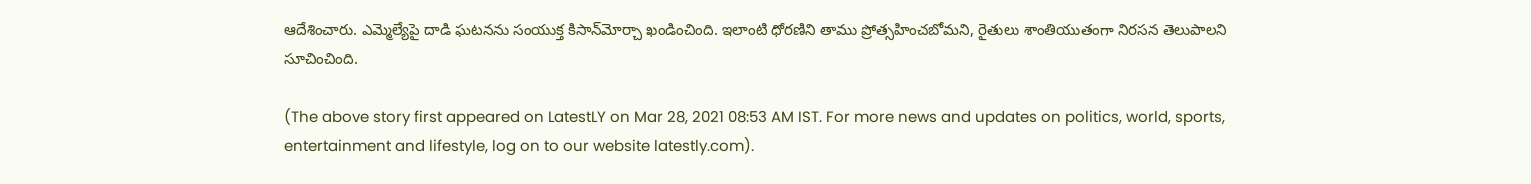ఆదేశించారు. ఎమ్మెల్యేపై దాడి ఘటనను సంయుక్త కిసాన్‌మోర్చా ఖండించింది. ఇలాంటి ధోరణిని తాము ప్రోత్సహించబోమని, రైతులు శాంతియుతంగా నిరసన తెలుపాలని సూచించింది.

(The above story first appeared on LatestLY on Mar 28, 2021 08:53 AM IST. For more news and updates on politics, world, sports, entertainment and lifestyle, log on to our website latestly.com).